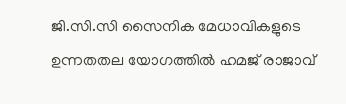ജി.സി.സി സൈനിക മേധാവികളുടെ ഉന്നതതല യോഗത്തിൽ ഹമജ് രാജാവ്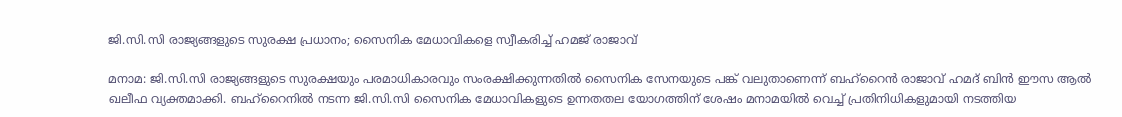ജി.സി.സി രാജ്യങ്ങളുടെ സുരക്ഷ പ്രധാനം; സൈനിക മേധാവികളെ സ്വീകരിച്ച് ഹമജ് രാജാവ്

മനാമ: ജി.സി.സി രാജ്യങ്ങളുടെ സുരക്ഷയും പരമാധികാരവും സംരക്ഷിക്കുന്നതിൽ സൈനിക സേനയുടെ പങ്ക് വലുതാണെന്ന് ബഹ്‌റൈൻ രാജാവ് ഹമദ് ബിൻ ഈസ ആൽ ഖലീഫ വ്യക്തമാക്കി. ബഹ്‌റൈനിൽ നടന്ന ജി.സി.സി സൈനിക മേധാവികളുടെ ഉന്നതതല യോഗത്തിന് ശേഷം മനാമയിൽ വെച്ച് പ്രതിനിധികളുമായി നടത്തിയ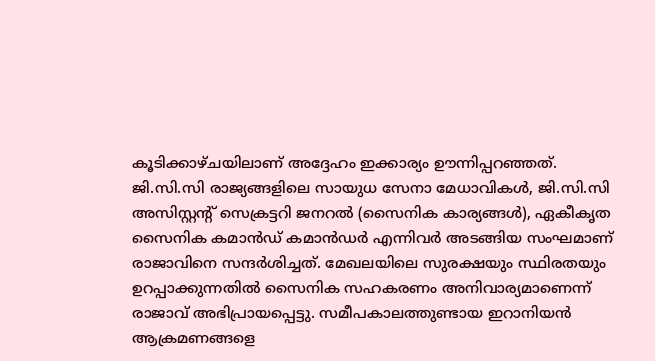കൂടിക്കാഴ്ചയിലാണ് അദ്ദേഹം ഇക്കാര്യം ഊന്നിപ്പറഞ്ഞത്. ജി.സി.സി രാജ്യങ്ങളിലെ സായുധ സേനാ മേധാവികൾ, ജി.സി.സി അസിസ്റ്റന്റ് സെക്രട്ടറി ജനറൽ (സൈനിക കാര്യങ്ങൾ), ഏകീകൃത സൈനിക കമാൻഡ് കമാൻഡർ എന്നിവർ അടങ്ങിയ സംഘമാണ് രാജാവിനെ സന്ദർശിച്ചത്. മേഖലയിലെ സുരക്ഷയും സ്ഥിരതയും ഉറപ്പാക്കുന്നതിൽ സൈനിക സഹകരണം അനിവാര്യമാണെന്ന് രാജാവ് അഭിപ്രായപ്പെട്ടു. സമീപകാലത്തുണ്ടായ ഇറാനിയൻ ആക്രമണങ്ങളെ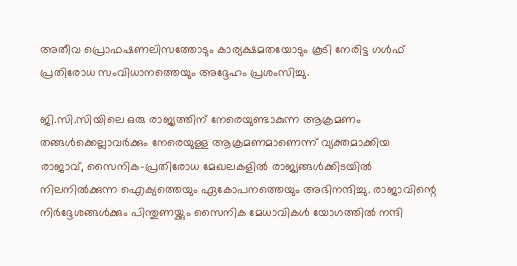അതീവ പ്രൊഫഷണലിസത്തോടും കാര്യക്ഷമതയോടും കൂടി നേരിട്ട ഗൾഫ് പ്രതിരോധ സംവിധാനത്തെയും അദ്ദേഹം പ്രശംസിച്ചു.

ജി.സി.സിയിലെ ഒരു രാജ്യത്തിന് നേരെയുണ്ടാകുന്ന ആക്രമണം തങ്ങൾക്കെല്ലാവർക്കും നേരെയുള്ള ആക്രമണമാണെന്ന് വ്യക്തമാക്കിയ രാജാവ്, സൈനിക-പ്രതിരോധ മേഖലകളിൽ രാജ്യങ്ങൾക്കിടയിൽ നിലനിൽക്കുന്ന ഐക്യത്തെയും ഏകോപനത്തെയും അഭിനന്ദിച്ചു. രാജാവിന്റെ നിർദ്ദേശങ്ങൾക്കും പിന്തുണയ്ക്കും സൈനിക മേധാവികൾ യോഗത്തിൽ നന്ദി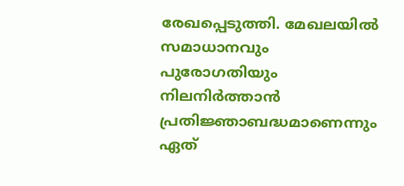രേഖപ്പെടുത്തി. മേഖലയിൽ സമാധാനവും പുരോഗതിയും നിലനിർത്താൻ പ്രതിജ്ഞാബദ്ധമാണെന്നും ഏത്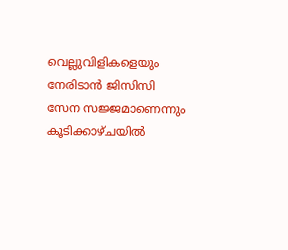വെല്ലുവിളികളെയും നേരിടാൻ ജിസിസി സേന സജ്ജമാണെന്നും കൂടിക്കാഴ്ചയിൽ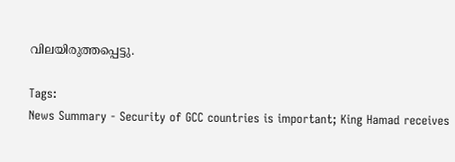വിലയിരുത്തപ്പെട്ടു.

Tags:
News Summary - Security of GCC countries is important; King Hamad receives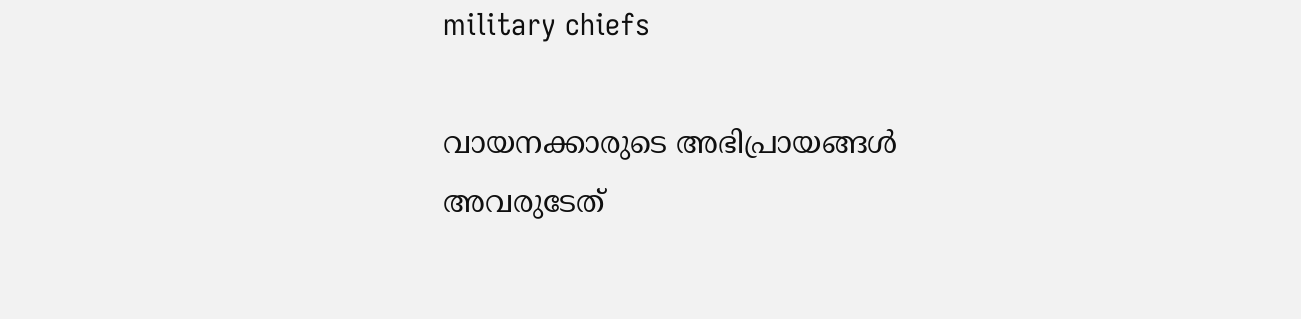military chiefs

വായനക്കാരുടെ അഭിപ്രായങ്ങള്‍ അവരുടേത്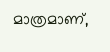മാത്രമാണ്,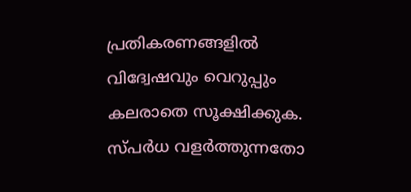പ്രതികരണങ്ങളിൽ വിദ്വേഷവും വെറുപ്പും കലരാതെ സൂക്ഷിക്കുക. സ്പർധ വളർത്തുന്നതോ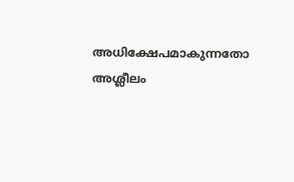അധിക്ഷേപമാകുന്നതോ അശ്ലീലം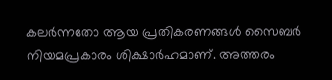കലർന്നതോ ആയ പ്രതികരണങ്ങൾ സൈബർ നിയമപ്രകാരം ശിക്ഷാർഹമാണ്. അത്തരം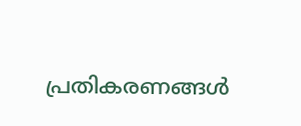പ്രതികരണങ്ങൾ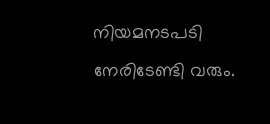നിയമനടപടി നേരിടേണ്ടി വരും.